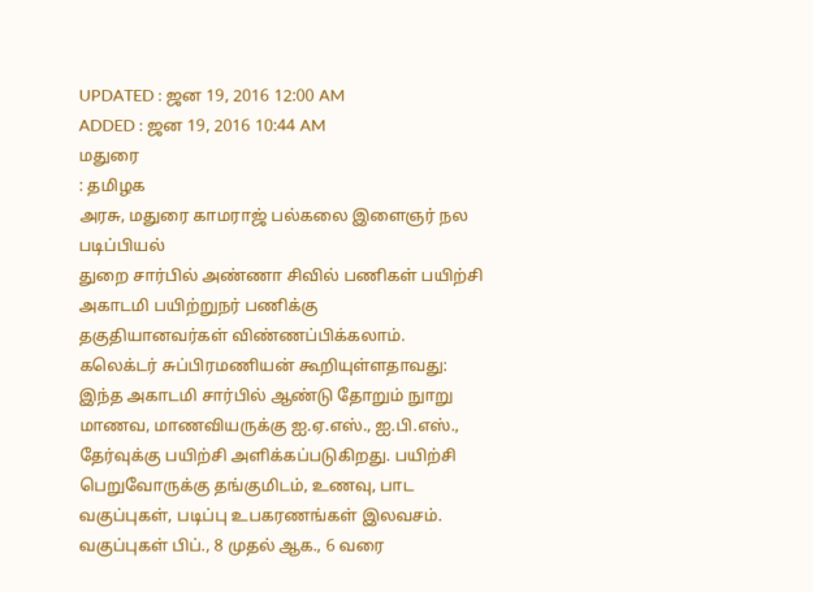UPDATED : ஜன 19, 2016 12:00 AM
ADDED : ஜன 19, 2016 10:44 AM
மதுரை
: தமிழக
அரசு, மதுரை காமராஜ் பல்கலை இளைஞர் நல படிப்பியல்
துறை சார்பில் அண்ணா சிவில் பணிகள் பயிற்சி அகாடமி பயிற்றுநர் பணிக்கு
தகுதியானவர்கள் விண்ணப்பிக்கலாம்.
கலெக்டர் சுப்பிரமணியன் கூறியுள்ளதாவது:
இந்த அகாடமி சார்பில் ஆண்டு தோறும் நுாறு மாணவ, மாணவியருக்கு ஐ.ஏ.எஸ்., ஐ.பி.எஸ்., தேர்வுக்கு பயிற்சி அளிக்கப்படுகிறது. பயிற்சி பெறுவோருக்கு தங்குமிடம், உணவு, பாட வகுப்புகள், படிப்பு உபகரணங்கள் இலவசம். வகுப்புகள் பிப்., 8 முதல் ஆக., 6 வரை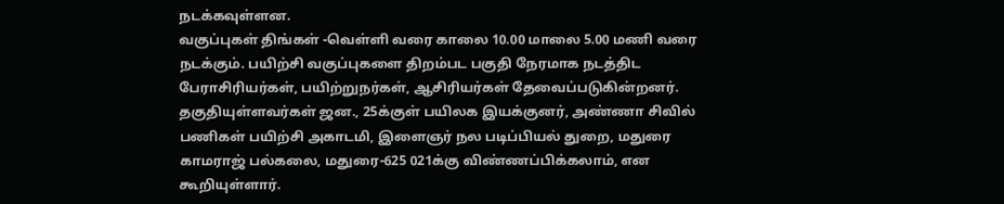நடக்கவுள்ளன.
வகுப்புகள் திங்கள் -வெள்ளி வரை காலை 10.00 மாலை 5.00 மணி வரை நடக்கும். பயிற்சி வகுப்புகளை திறம்பட பகுதி நேரமாக நடத்திட பேராசிரியர்கள், பயிற்றுநர்கள், ஆசிரியர்கள் தேவைப்படுகின்றனர். தகுதியுள்ளவர்கள் ஜன., 25க்குள் பயிலக இயக்குனர், அண்ணா சிவில் பணிகள் பயிற்சி அகாடமி, இளைஞர் நல படிப்பியல் துறை, மதுரை காமராஜ் பல்கலை, மதுரை-625 021க்கு விண்ணப்பிக்கலாம், என கூறியுள்ளார்.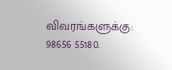விவரங்களுக்கு: 98656 55180.